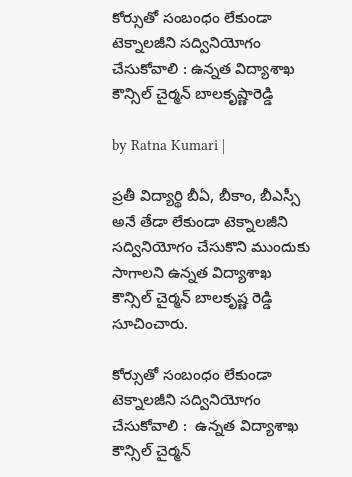కోర్సుతో సంబంధం లేకుండా టెక్నాలజీని సద్వినియోగం చేసుకోవాలి : ఉన్నత విద్యాశాఖ కౌన్సిల్ చైర్మన్ బాలకృష్ణారెడ్డి

by Ratna Kumari |

ప్రతీ విద్యార్థి బీఏ, బీకాం, బీఎస్సీ అనే తేడా లేకుండా టెక్నాలజీని సద్వినియోగం చేసుకొని ముందుకు సాగాలని ఉన్నత విద్యాశాఖ కౌన్సిల్ చైర్మన్ బాలకృష్ణ రెడ్డి సూచించారు.

కోర్సుతో సంబంధం లేకుండా టెక్నాలజీని సద్వినియోగం చేసుకోవాలి :  ఉన్నత విద్యాశాఖ కౌన్సిల్ చైర్మన్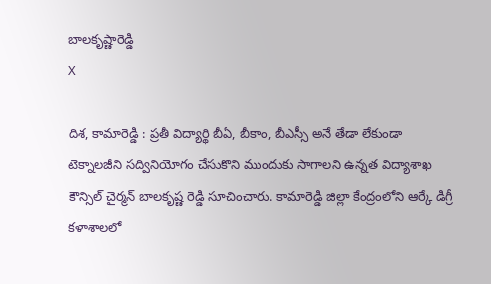బాలకృష్ణారెడ్డి
X

దిశ, కామారెడ్డి : ప్రతీ విద్యార్థి బీఏ, బీకాం, బీఎస్సీ అనే తేడా లేకుండా టెక్నాలజీని సద్వినియోగం చేసుకొని ముందుకు సాగాలని ఉన్నత విద్యాశాఖ కౌన్సిల్ చైర్మన్ బాలకృష్ణ రెడ్డి సూచించారు. కామారెడ్డి జిల్లా కేంద్రంలోని ఆర్కే డిగ్రీ కళాశాలలో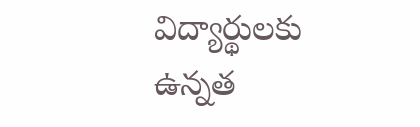విద్యార్థులకు ఉన్నత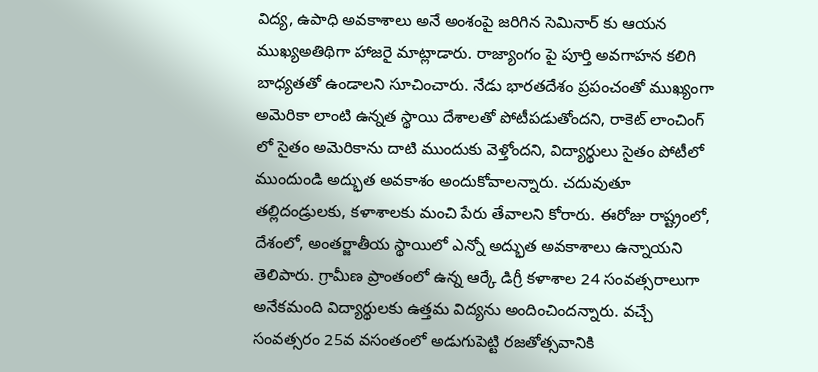విద్య, ఉపాధి అవకాశాలు అనే అంశంపై జరిగిన సెమినార్ కు ఆయ‌న‌ ముఖ్యఅతిథిగా హాజరై మాట్లాడారు. రాజ్యాంగం పై పూర్తి అవగాహన కలిగి బాధ్యతతో ఉండాలని సూచించారు. నేడు భారతదేశం ప్రపంచంతో ముఖ్యంగా అమెరికా లాంటి ఉన్నత స్థాయి దేశాలతో పోటీపడుతోందని, రాకెట్ లాంచింగ్ లో సైతం అమెరికాను దాటి ముందుకు వెళ్తోందని, విద్యార్థులు సైతం పోటీలో ముందుండి అద్భుత అవకాశం అందుకోవాలన్నారు. చదువుతూ తల్లిదండ్రులకు, కళాశాలకు మంచి పేరు తేవాలని కోరారు. ఈరోజు రాష్ట్రంలో, దేశంలో, అంతర్జాతీయ స్థాయిలో ఎన్నో అద్భుత అవకాశాలు ఉన్నాయని తెలిపారు. గ్రామీణ ప్రాంతంలో ఉన్న ఆర్కే డిగ్రీ కళాశాల 24 సంవత్సరాలుగా అనేకమంది విద్యార్థులకు ఉత్తమ విద్యను అందించిందన్నారు. వచ్చే సంవత్సరం 25వ వసంతంలో అడుగుపెట్టి రజతోత్సవానికి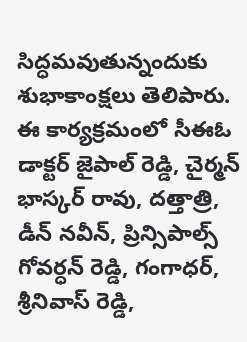సిద్ధమవుతున్నందుకు శుభాకాంక్షలు తెలిపారు. ఈ కార్యక్రమంలో సీఈఓ డాక్టర్ జైపాల్ రెడ్డి, చైర్మన్ భాస్కర్ రావు, దత్తాత్రి, డీన్ నవీన్, ప్రిన్సిపాల్స్ గోవర్ధన్ రెడ్డి, గంగాధర్, శ్రీనివాస్ రెడ్డి,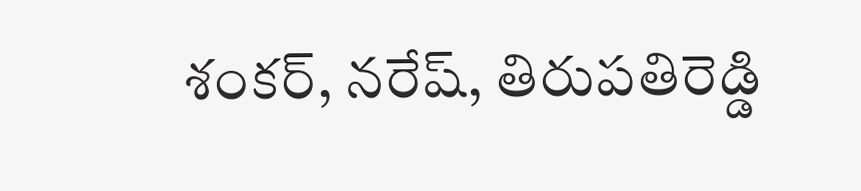శంకర్, నరేష్, తిరుపతిరెడ్డి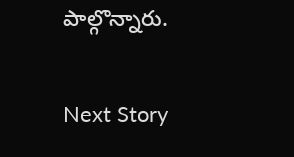పాల్గొన్నారు.

Next Story